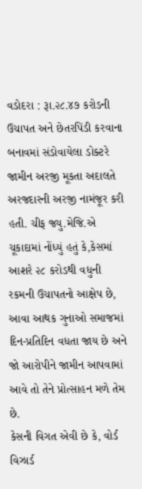વડોદરા : રૂા.૨૮.૪૭ કરોડની ઉચાપત અને છેતરપિંડી કરવાના બનાવમાં સંડોવાયેલા ડોક્ટરે જામીન અરજી મૂકતા અદાલતે અરજદારની અરજી નામંજૂર કરી હતી. ચીફ જ્યુ.મેજિ.એ ચૂકાદામાં નોંધ્યું હતું કે,કેસમાં આશરે ૨૮ કરોડથી વધુની રકમની ઉચાપતનો આક્ષેપ છે, આવા આથક ગુનાઓ સમાજમાં દિન-પ્રતિદિન વધતા જાય છે અને જો આરોપીને જામીન આપવામાં આવે તો તેને પ્રોત્સાહન મળે તેમ છે.
કેસની વિગત એવી છે કે, વોર્ડ વિઝાર્ડ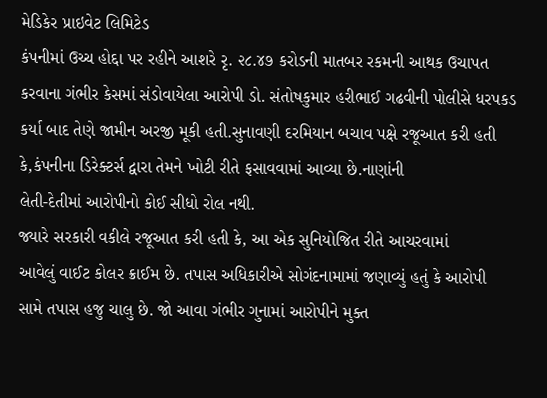મેડિકેર પ્રાઇવેટ લિમિટેડ
કંપનીમાં ઉચ્ચ હોદ્દા પર રહીને આશરે રૃ. ૨૮.૪૭ કરોડની માતબર રકમની આથક ઉચાપત
કરવાના ગંભીર કેસમાં સંડોવાયેલા આરોપી ડો. સંતોષકુમાર હરીભાઈ ગઢવીની પોલીસે ધરપકડ
કર્યા બાદ તેણે જામીન અરજી મૂકી હતી.સુનાવણી દરમિયાન બચાવ પક્ષે રજૂઆત કરી હતી કે,કંપનીના ડિરેક્ટર્સ દ્વારા તેમને ખોટી રીતે ફસાવવામાં આવ્યા છે.નાણાંની
લેતી-દેતીમાં આરોપીનો કોઈ સીધો રોલ નથી.
જ્યારે સરકારી વકીલે રજૂઆત કરી હતી કે, આ એક સુનિયોજિત રીતે આચરવામાં
આવેલું વાઈટ કોલર ક્રાઈમ છે. તપાસ અધિકારીએ સોગંદનામામાં જણાવ્યું હતું કે આરોપી
સામે તપાસ હજુ ચાલુ છે. જો આવા ગંભીર ગુનામાં આરોપીને મુક્ત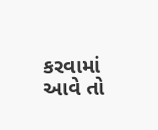કરવામાં આવે તો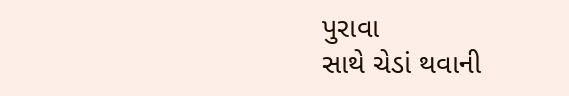પુરાવા
સાથે ચેડાં થવાની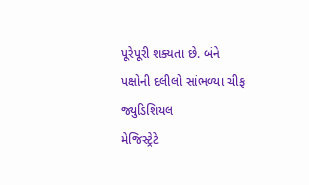પૂરેપૂરી શક્યતા છે. બંને પક્ષોની દલીલો સાંભળ્યા ચીફ જ્યુડિશિયલ
મેજિસ્ટ્રેટે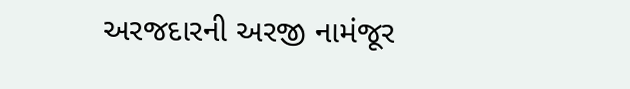અરજદારની અરજી નામંજૂર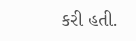કરી હતી.